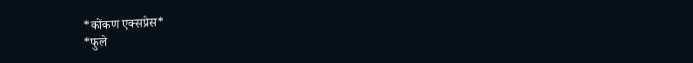*कोंकण एक्सप्रेस*
*फुले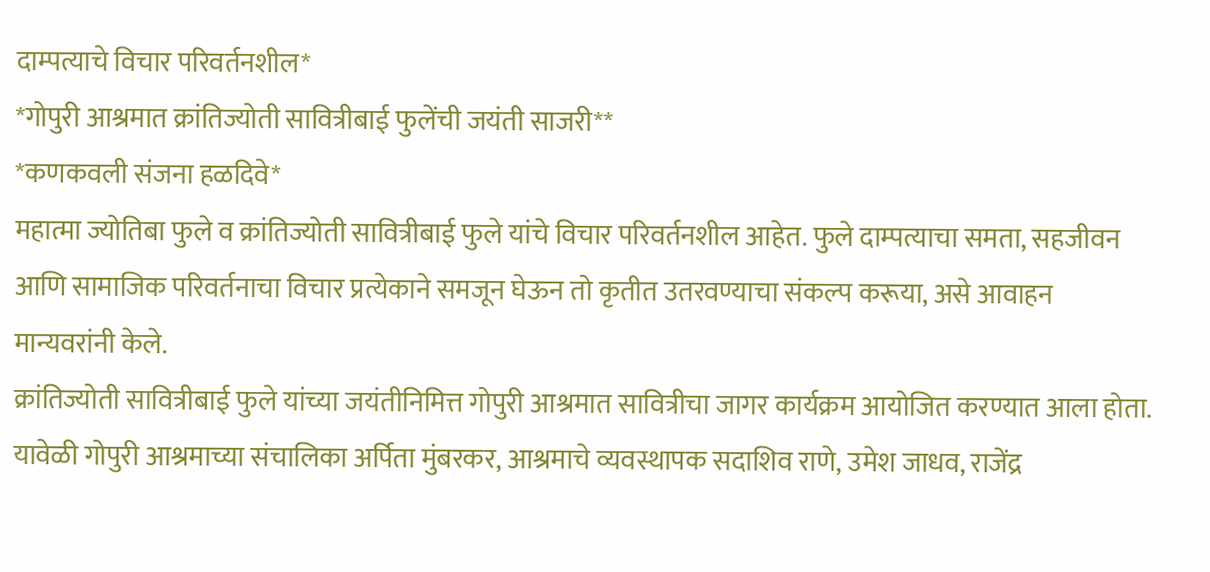दाम्पत्याचे विचार परिवर्तनशील*
*गोपुरी आश्रमात क्रांतिज्योती सावित्रीबाई फुलेंची जयंती साजरी**
*कणकवली संजना हळदिवे*
महात्मा ज्योतिबा फुले व क्रांतिज्योती सावित्रीबाई फुले यांचे विचार परिवर्तनशील आहेत. फुले दाम्पत्याचा समता, सहजीवन आणि सामाजिक परिवर्तनाचा विचार प्रत्येकाने समजून घेऊन तो कृतीत उतरवण्याचा संकल्प करूया, असे आवाहन मान्यवरांनी केले.
क्रांतिज्योती सावित्रीबाई फुले यांच्या जयंतीनिमित्त गोपुरी आश्रमात सावित्रीचा जागर कार्यक्रम आयोजित करण्यात आला होता. यावेळी गोपुरी आश्रमाच्या संचालिका अर्पिता मुंबरकर, आश्रमाचे व्यवस्थापक सदाशिव राणे, उमेश जाधव, राजेंद्र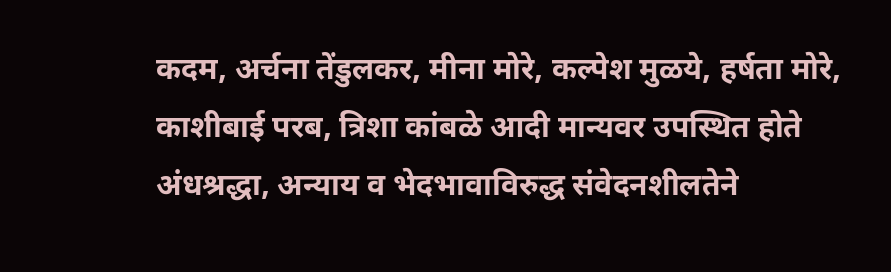कदम, अर्चना तेंडुलकर, मीना मोरे, कल्पेश मुळये, हर्षता मोरे, काशीबाई परब, त्रिशा कांबळे आदी मान्यवर उपस्थित होते
अंधश्रद्धा, अन्याय व भेदभावाविरुद्ध संवेदनशीलतेने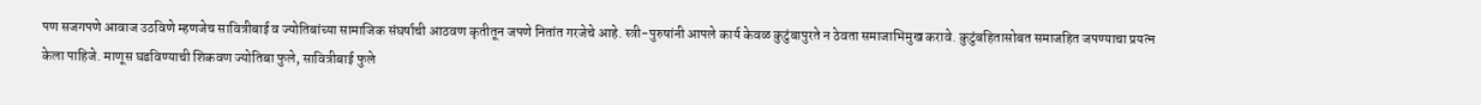पण सजगपणे आवाज उठविणे म्हणजेच सावित्रीबाई व ज्योतिबांच्या सामाजिक संघर्षाची आठवण कृतीतून जपणे नितांत गरजेचे आहे. स्त्री-पुरुषांनी आपले कार्य केवळ कुटुंबापुरते न ठेवता समाजाभिमुख करावे. कुटुंबहितासोबत समाजहित जपण्याचा प्रयत्न केला पाहिजे. माणूस घडविण्याची शिकवण ज्योतिबा फुले, सावित्रीबाई फुले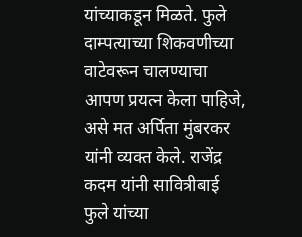यांच्याकडून मिळते. फुले दाम्पत्याच्या शिकवणीच्या वाटेवरून चालण्याचा आपण प्रयत्न केला पाहिजे, असे मत अर्पिता मुंबरकर यांनी व्यक्त केले. राजेंद्र कदम यांनी सावित्रीबाई फुले यांच्या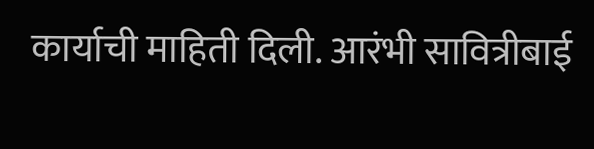कार्याची माहिती दिली. आरंभी सावित्रीबाई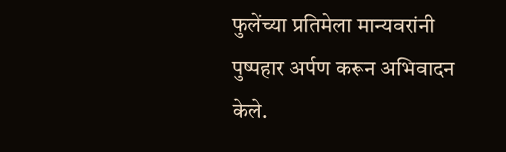फुलेंच्या प्रतिमेला मान्यवरांनी पुष्पहार अर्पण करून अभिवादन केले.